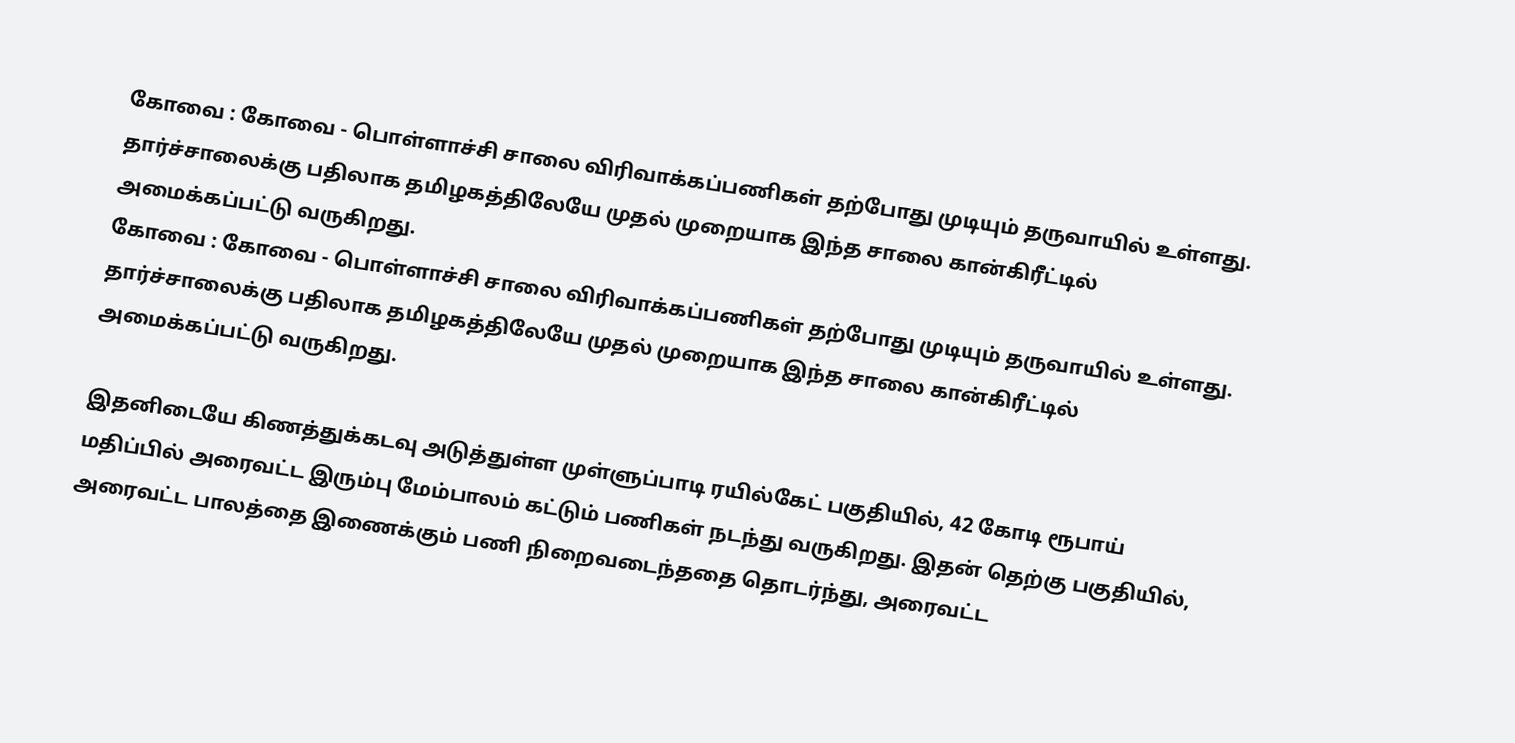கோவை : கோவை - பொள்ளாச்சி சாலை விரிவாக்கப்பணிகள் தற்போது முடியும் தருவாயில் உள்ளது. தார்ச்சாலைக்கு பதிலாக தமிழகத்திலேயே முதல் முறையாக இந்த சாலை கான்கிரீட்டில் அமைக்கப்பட்டு வருகிறது.
கோவை : கோவை - பொள்ளாச்சி சாலை விரிவாக்கப்பணிகள் தற்போது முடியும் தருவாயில் உள்ளது. தார்ச்சாலைக்கு பதிலாக தமிழகத்திலேயே முதல் முறையாக இந்த சாலை கான்கிரீட்டில் அமைக்கப்பட்டு வருகிறது.

இதனிடையே கிணத்துக்கடவு அடுத்துள்ள முள்ளுப்பாடி ரயில்கேட் பகுதியில், 42 கோடி ரூபாய் மதிப்பில் அரைவட்ட இரும்பு மேம்பாலம் கட்டும் பணிகள் நடந்து வருகிறது. இதன் தெற்கு பகுதியில், அரைவட்ட பாலத்தை இணைக்கும் பணி நிறைவடைந்ததை தொடர்ந்து, அரைவட்ட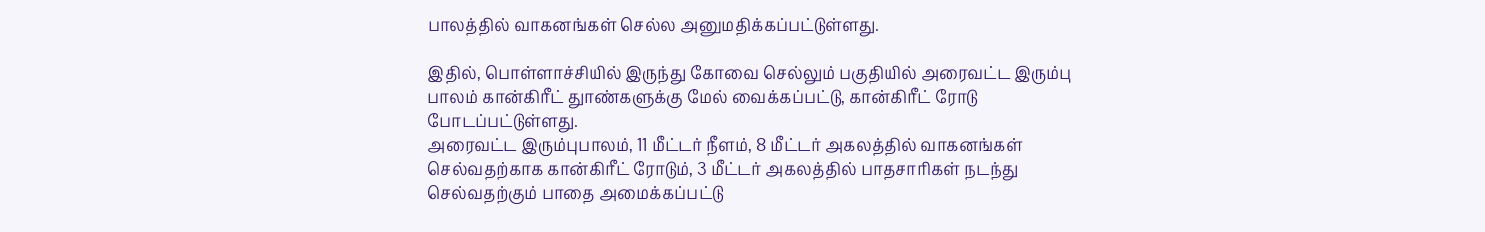பாலத்தில் வாகனங்கள் செல்ல அனுமதிக்கப்பட்டுள்ளது.

இதில், பொள்ளாச்சியில் இருந்து கோவை செல்லும் பகுதியில் அரைவட்ட இரும்பு பாலம் கான்கிரீட் துாண்களுக்கு மேல் வைக்கப்பட்டு, கான்கிரீட் ரோடு போடப்பட்டுள்ளது.
அரைவட்ட இரும்புபாலம், 11 மீட்டர் நீளம், 8 மீட்டர் அகலத்தில் வாகனங்கள் செல்வதற்காக கான்கிரீட் ரோடும், 3 மீட்டர் அகலத்தில் பாதசாரிகள் நடந்து செல்வதற்கும் பாதை அமைக்கப்பட்டு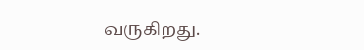வருகிறது.